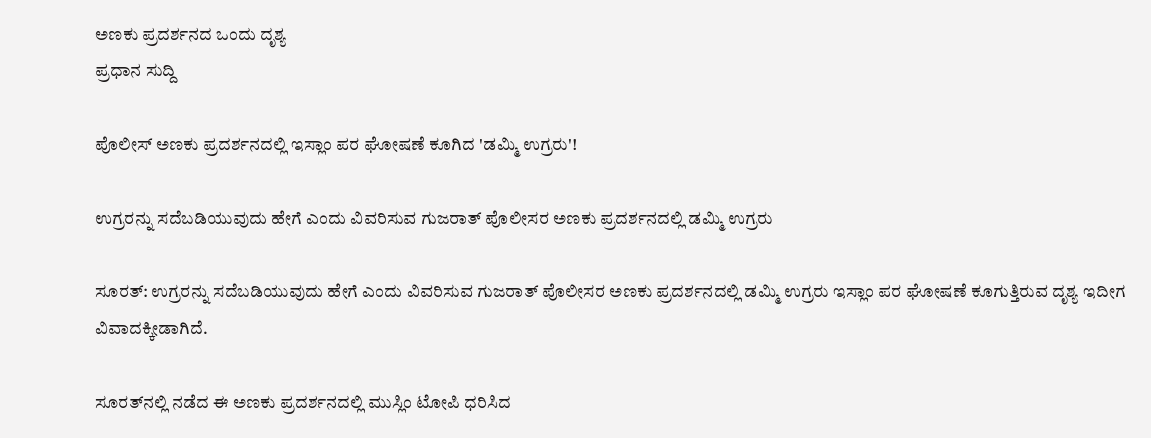ಅಣಕು ಪ್ರದರ್ಶನದ ಒಂದು ದೃಶ್ಯ
ಪ್ರಧಾನ ಸುದ್ದಿ

ಪೊಲೀಸ್ ಅಣಕು ಪ್ರದರ್ಶನದಲ್ಲಿ ಇಸ್ಲಾಂ ಪರ ಘೋಷಣೆ ಕೂಗಿದ 'ಡಮ್ಮಿ ಉಗ್ರರು'!

ಉಗ್ರರನ್ನು ಸದೆಬಡಿಯುವುದು ಹೇಗೆ ಎಂದು ವಿವರಿಸುವ ಗುಜರಾತ್ ಪೊಲೀಸರ ಅಣಕು ಪ್ರದರ್ಶನದಲ್ಲಿ ಡಮ್ಮಿ ಉಗ್ರರು

ಸೂರತ್: ಉಗ್ರರನ್ನು ಸದೆಬಡಿಯುವುದು ಹೇಗೆ ಎಂದು ವಿವರಿಸುವ ಗುಜರಾತ್ ಪೊಲೀಸರ ಅಣಕು ಪ್ರದರ್ಶನದಲ್ಲಿ ಡಮ್ಮಿ ಉಗ್ರರು ಇಸ್ಲಾಂ ಪರ ಘೋಷಣೆ ಕೂಗುತ್ತಿರುವ ದೃಶ್ಯ ಇದೀಗ ವಿವಾದಕ್ಕೀಡಾಗಿದೆ.

ಸೂರತ್‌ನಲ್ಲಿ ನಡೆದ ಈ ಅಣಕು ಪ್ರದರ್ಶನದಲ್ಲಿ ಮುಸ್ಲಿಂ ಟೋಪಿ ಧರಿಸಿದ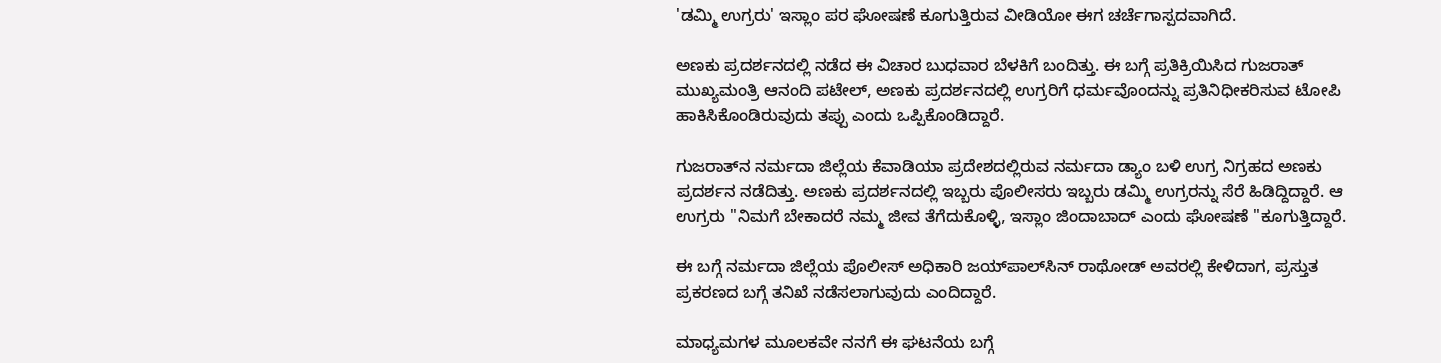'ಡಮ್ಮಿ ಉಗ್ರರು' ಇಸ್ಲಾಂ ಪರ ಘೋಷಣೆ ಕೂಗುತ್ತಿರುವ ವೀಡಿಯೋ ಈಗ ಚರ್ಚೆಗಾಸ್ಪದವಾಗಿದೆ.

ಅಣಕು ಪ್ರದರ್ಶನದಲ್ಲಿ ನಡೆದ ಈ ವಿಚಾರ ಬುಧವಾರ ಬೆಳಕಿಗೆ ಬಂದಿತ್ತು. ಈ ಬಗ್ಗೆ ಪ್ರತಿಕ್ರಿಯಿಸಿದ ಗುಜರಾತ್ ಮುಖ್ಯಮಂತ್ರಿ ಆನಂದಿ ಪಟೇಲ್, ಅಣಕು ಪ್ರದರ್ಶನದಲ್ಲಿ ಉಗ್ರರಿಗೆ ಧರ್ಮವೊಂದನ್ನು ಪ್ರತಿನಿಧೀಕರಿಸುವ ಟೋಪಿ ಹಾಕಿಸಿಕೊಂಡಿರುವುದು ತಪ್ಪು ಎಂದು ಒಪ್ಪಿಕೊಂಡಿದ್ದಾರೆ.

ಗುಜರಾತ್‌ನ ನರ್ಮದಾ ಜಿಲ್ಲೆಯ ಕೆವಾಡಿಯಾ ಪ್ರದೇಶದಲ್ಲಿರುವ ನರ್ಮದಾ ಡ್ಯಾಂ ಬಳಿ ಉಗ್ರ ನಿಗ್ರಹದ ಅಣಕು ಪ್ರದರ್ಶನ ನಡೆದಿತ್ತು. ಅಣಕು ಪ್ರದರ್ಶನದಲ್ಲಿ ಇಬ್ಬರು ಪೊಲೀಸರು ಇಬ್ಬರು ಡಮ್ಮಿ ಉಗ್ರರನ್ನು ಸೆರೆ ಹಿಡಿದ್ದಿದ್ದಾರೆ. ಆ ಉಗ್ರರು "ನಿಮಗೆ ಬೇಕಾದರೆ ನಮ್ಮ ಜೀವ ತೆಗೆದುಕೊಳ್ಳಿ, ಇಸ್ಲಾಂ ಜಿಂದಾಬಾದ್ ಎಂದು ಘೋಷಣೆ "ಕೂಗುತ್ತಿದ್ದಾರೆ.

ಈ ಬಗ್ಗೆ ನರ್ಮದಾ ಜಿಲ್ಲೆಯ ಪೊಲೀಸ್ ಅಧಿಕಾರಿ ಜಯ್‌ಪಾಲ್‌ಸಿನ್ ರಾಥೋಡ್ ಅವರಲ್ಲಿ ಕೇಳಿದಾಗ, ಪ್ರಸ್ತುತ ಪ್ರಕರಣದ ಬಗ್ಗೆ ತನಿಖೆ ನಡೆಸಲಾಗುವುದು ಎಂದಿದ್ದಾರೆ.

ಮಾಧ್ಯಮಗಳ ಮೂಲಕವೇ ನನಗೆ ಈ ಘಟನೆಯ ಬಗ್ಗೆ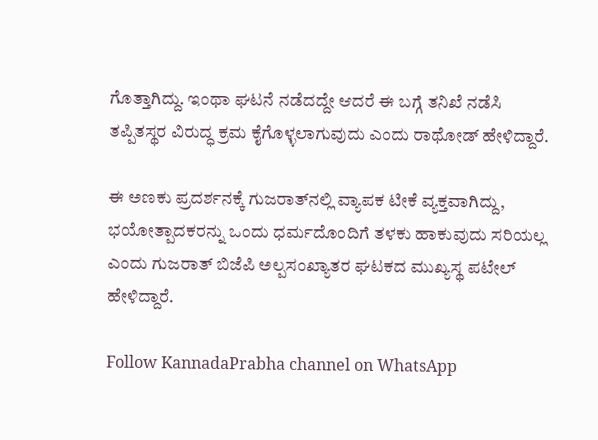ಗೊತ್ತಾಗಿದ್ದು. ಇಂಥಾ ಘಟನೆ ನಡೆದದ್ದೇ ಆದರೆ ಈ ಬಗ್ಗೆ ತನಿಖೆ ನಡೆಸಿ ತಪ್ಪಿತಸ್ಥರ ವಿರುದ್ಧ ಕ್ರಮ ಕೈಗೊಳ್ಳಲಾಗುವುದು ಎಂದು ರಾಥೋಡ್ ಹೇಳಿದ್ದಾರೆ.

ಈ ಅಣಕು ಪ್ರದರ್ಶನಕ್ಕೆ ಗುಜರಾತ್‌ನಲ್ಲಿ ವ್ಯಾಪಕ ಟೀಕೆ ವ್ಯಕ್ತವಾಗಿದ್ದು, ಭಯೋತ್ಪಾದಕರನ್ನು ಒಂದು ಧರ್ಮದೊಂದಿಗೆ ತಳಕು ಹಾಕುವುದು ಸರಿಯಲ್ಲ ಎಂದು ಗುಜರಾತ್ ಬಿಜೆಪಿ ಅಲ್ಪಸಂಖ್ಯಾತರ ಘಟಕದ ಮುಖ್ಯಸ್ಥ ಪಟೇಲ್ ಹೇಳಿದ್ದಾರೆ.

Follow KannadaPrabha channel on WhatsApp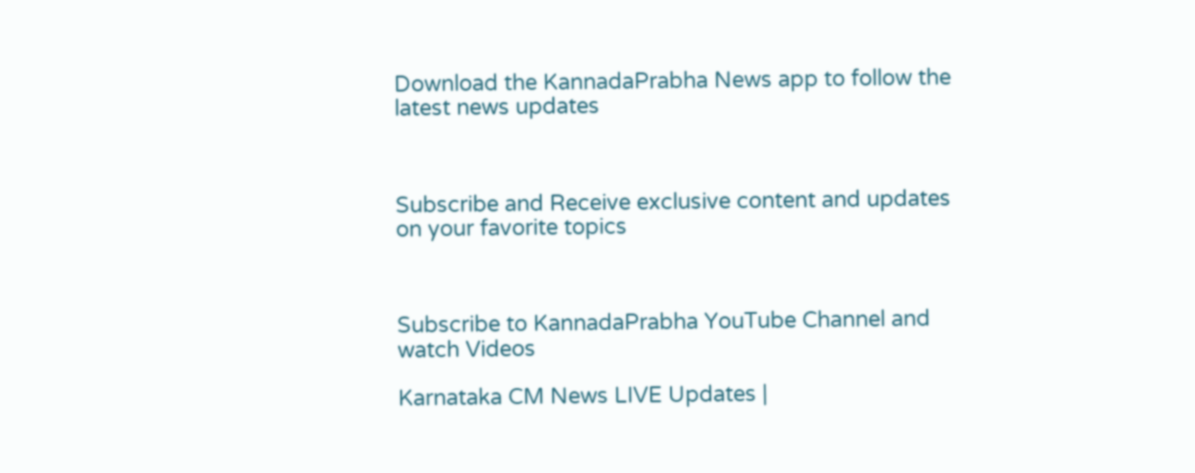Download the KannadaPrabha News app to follow the latest news updates



Subscribe and Receive exclusive content and updates on your favorite topics



Subscribe to KannadaPrabha YouTube Channel and watch Videos

Karnataka CM News LIVE Updates |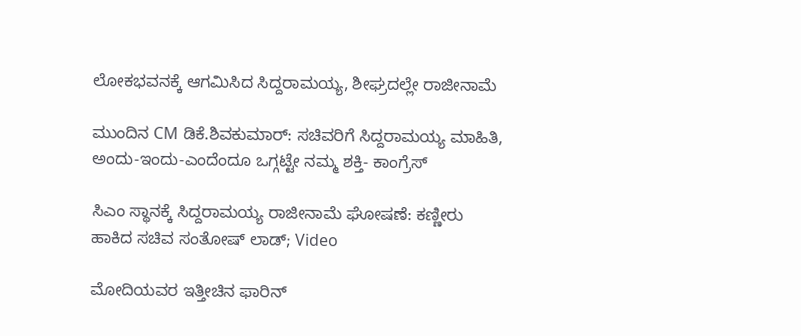ಲೋಕಭವನಕ್ಕೆ ಆಗಮಿಸಿದ ಸಿದ್ದರಾಮಯ್ಯ, ಶೀಘ್ರದಲ್ಲೇ ರಾಜೀನಾಮೆ

ಮುಂದಿನ CM ಡಿಕೆ.ಶಿವಕುಮಾರ್: ಸಚಿವರಿಗೆ ಸಿದ್ದರಾಮಯ್ಯ ಮಾಹಿತಿ, ಅಂದು-ಇಂದು-ಎಂದೆಂದೂ ಒಗ್ಗಟ್ಟೇ ನಮ್ಮ ಶಕ್ತಿ- ಕಾಂಗ್ರೆಸ್

ಸಿಎಂ ಸ್ಥಾನಕ್ಕೆ ಸಿದ್ದರಾಮಯ್ಯ ರಾಜೀನಾಮೆ ಘೋಷಣೆ: ಕಣ್ಣೀರು ಹಾಕಿದ ಸಚಿವ ಸಂತೋಷ್ ಲಾಡ್; Video

ಮೋದಿಯವರ ಇತ್ತೀಚಿನ ಫಾರಿನ್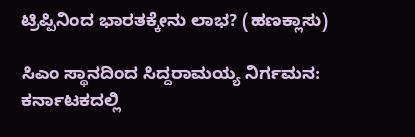ಟ್ರಿಪ್ಪಿನಿಂದ ಭಾರತಕ್ಕೇನು ಲಾಭ? (ಹಣಕ್ಲಾಸು)

ಸಿಎಂ ಸ್ಥಾನದಿಂದ ಸಿದ್ದರಾಮಯ್ಯ ನಿರ್ಗಮನ: ಕರ್ನಾಟಕದಲ್ಲಿ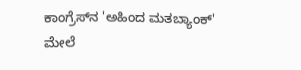ಕಾಂಗ್ರೆಸ್‌ನ 'ಅಹಿಂದ ಮತಬ್ಯಾಂಕ್' ಮೇಲೆ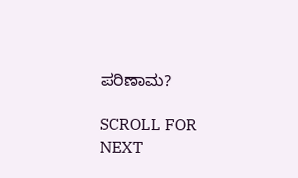ಪರಿಣಾಮ?

SCROLL FOR NEXT